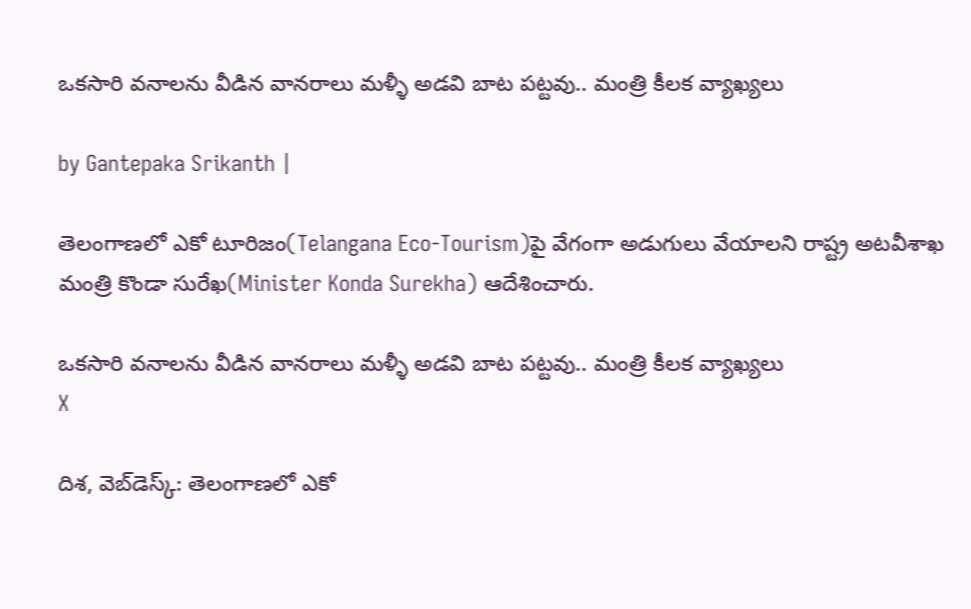ఒక‌సారి వ‌నాల‌ను వీడిన వానరాలు మ‌ళ్ళీ అడ‌వి బాట పట్టవు.. మంత్రి కీలక వ్యాఖ్యలు

by Gantepaka Srikanth |

తెలంగాణ‌లో ఎకో టూరిజం(Telangana Eco-Tourism)పై వేగంగా అడుగులు వేయాల‌ని రాష్ట్ర అట‌వీశాఖ మంత్రి కొండా సురేఖ(Minister Konda Surekha) ఆదేశించారు.

ఒక‌సారి వ‌నాల‌ను వీడిన వానరాలు మ‌ళ్ళీ అడ‌వి బాట పట్టవు.. మంత్రి కీలక వ్యాఖ్యలు
X

దిశ, వెబ్‌డెస్క్: తెలంగాణ‌లో ఎకో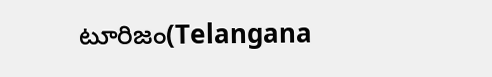టూరిజం(Telangana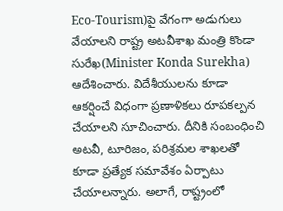Eco-Tourism)పై వేగంగా అడుగులు వేయాల‌ని రాష్ట్ర అట‌వీశాఖ మంత్రి కొండా సురేఖ(Minister Konda Surekha) ఆదేశించారు. విదేశీయుల‌ను కూడా ఆక‌ర్షించే విధంగా ప్ర‌ణాళిక‌లు రూప‌క‌ల్ప‌న చేయాల‌ని సూచించారు. దీనికి సంబంధించి అట‌వీ, టూరిజం, ప‌రిశ్ర‌మ‌ల శాఖ‌ల‌తో కూడా ప్ర‌త్యేక స‌మావేశం ఏర్పాటు చేయాల‌న్నారు. అలాగే, రాష్ట్రంలో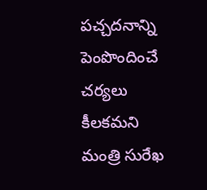పచ్చదనాన్ని పెంపొందించే చ‌ర్య‌లు కీల‌క‌మ‌ని మంత్రి సురేఖ‌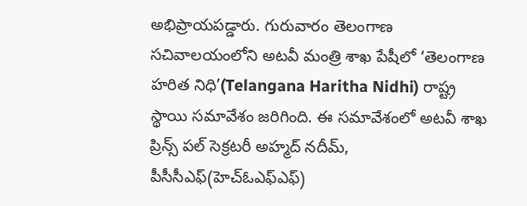అభిప్రాయ‌ప‌డ్డారు. గురువారం తెలంగాణ స‌చివాల‌యంలోని అట‌వీ మంత్రి శాఖ పేషీలో ‘తెలంగాణ హరిత నిధి’(Telangana Haritha Nidhi) రాష్ట్ర స్థాయి స‌మావేశం జ‌రిగింది. ఈ స‌మావేశంలో అట‌వీ శాఖ ప్రిన్స్ ప‌ల్ సెక్ర‌ట‌రీ అహ్మద్ న‌దీమ్‌, పీసీసీఎఫ్(హెచ్ఓఎఫ్ఎఫ్)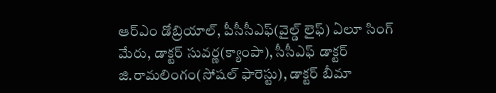ఆర్ఎం డోబ్రియాల్, పీసీసీఎఫ్(వైల్డ్‌ లైఫ్) ఏలూ సింగ్ మేరు, డాక్టర్ సువర్ణ(క్యాంపా), సీసీఎఫ్ డాక్టర్ జి.రామలింగం(సోషల్ ఫారెస్టు), డాక్టర్ బీమా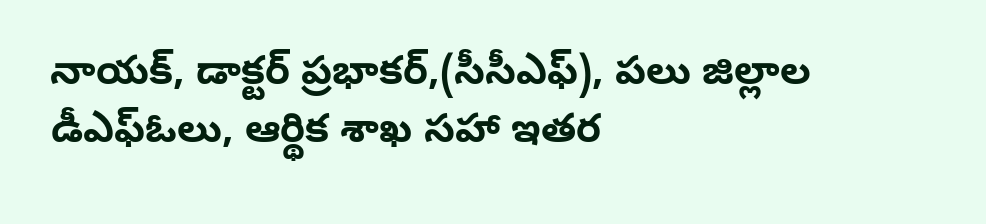నాయక్, డాక్టర్ ప్రభాకర్,(సీసీఎఫ్), పలు జిల్లాల డీఎఫ్ఓలు, ఆర్థిక శాఖ స‌హా ఇతర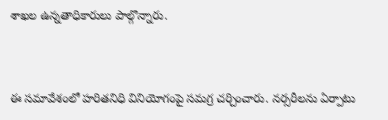శాఖల ఉన్న‌తాధికారులు పాల్గొన్నారు.


ఈ స‌మావేశంలో హరితనిధి వినియోగంపై సమగ్ర చ‌ర్చించారు. నర్సరీలను ఏర్పాటు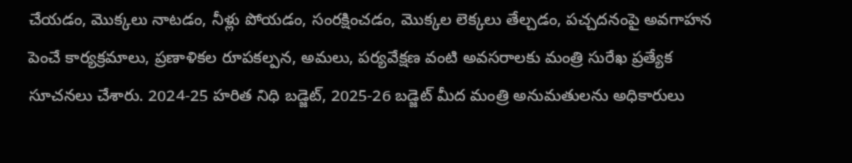చేయడం, మొక్కలు నాటడం, నీళ్లు పోయడం, సంరక్షించడం, మొక్కల లెక్కలు తేల్చడం, పచ్చదనంపై అవగాహన పెంచే కార్యక్రమాలు, ప్రణాళికల రూపకల్పన, అమలు, పర్యవేక్షణ వంటి అవసరాలకు మంత్రి సురేఖ ప్ర‌త్యేక సూచ‌న‌లు చేశారు. 2024-25 హ‌రిత నిధి బ‌డ్జెట్, 2025-26 బ‌డ్జెట్ మీద మంత్రి అనుమ‌తులను అధికారులు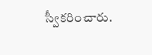స్వీక‌రించారు.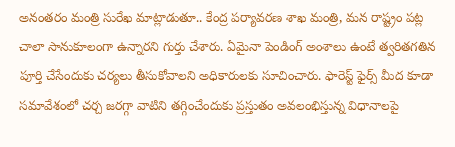అనంత‌రం మంత్రి సురేఖ మాట్లాడుతూ.. కేంద్ర పర్యావ‌ర‌ణ శాఖ మంత్రి, మ‌న రాష్ట్రం ప‌ట్ల చాలా సానుకూలంగా ఉన్నార‌ని గుర్తు చేశారు. ఏమైనా పెండింగ్ అంశాలు ఉంటే త్వ‌రిత‌గ‌తిన పూర్తి చేసేందుకు చ‌ర్య‌లు తీసుకోవాల‌ని అధికారుల‌కు సూచించారు. ఫారెస్ట్ ఫైర్స్ మీద కూడా స‌మావేశంలో చ‌ర్చ జ‌ర‌గ్గా వాటిని త‌గ్గించేందుకు ప్ర‌స్తుతం అవ‌లంభిస్తున్న విధానాల‌పై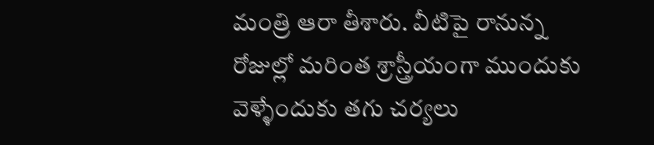మంత్రి ఆరా తీశారు. వీటిపై రానున్న రోజుల్లో మరింత శ్రాస్త్రీయంగా ముందుకు వెళ్ళేందుకు త‌గు చ‌ర్య‌లు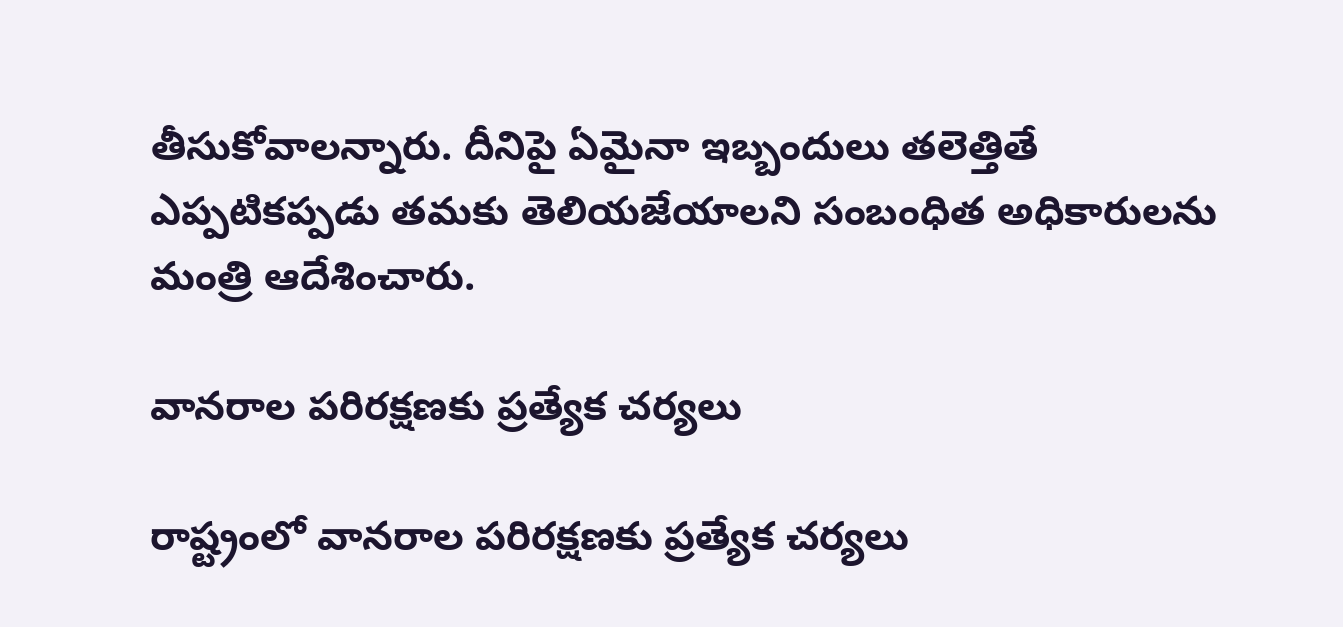తీసుకోవాల‌న్నారు. దీనిపై ఏమైనా ఇబ్బందులు త‌లెత్తితే ఎప్ప‌టిక‌ప్ప‌డు త‌మ‌కు తెలియ‌జేయాల‌ని సంబంధిత అధికారుల‌ను మంత్రి ఆదేశించారు.

వాన‌రాల ప‌రిర‌క్ష‌ణ‌కు ప్ర‌త్యేక చ‌ర్య‌లు

రాష్ట్రంలో వాన‌రాల ప‌రిర‌క్ష‌ణ‌కు ప్ర‌త్యేక చ‌ర్య‌లు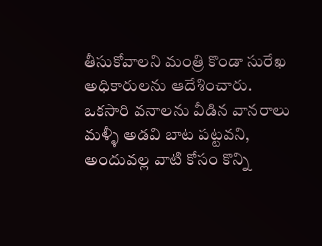తీసుకోవాల‌ని మంత్రి కొండా సురేఖ అధికారుల‌ను ఆదేశించారు. ఒక‌సారి వ‌నాల‌ను వీడిన వానరాలు మ‌ళ్ళీ అడ‌వి బాట ప‌ట్ట‌వ‌ని, అందువ‌ల్ల‌ వాటి కోసం కొన్ని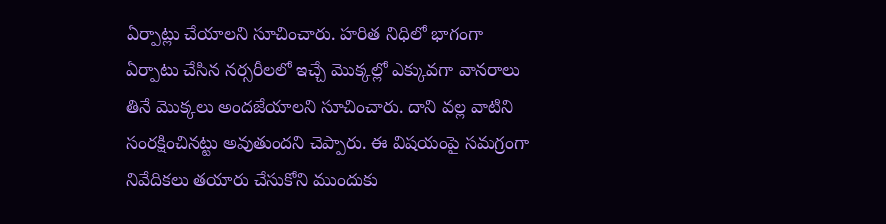ఏర్పాట్లు చేయాల‌ని సూచించారు. హ‌రిత నిధిలో భాగంగా ఏర్పాటు చేసిన న‌ర్స‌రీల‌లో ఇచ్చే మొక్క‌ల్లో ఎక్కువ‌గా వాన‌రాలు తినే మొక్క‌లు అంద‌జేయాల‌ని సూచించారు. దాని వ‌ల్ల వాటిని సంర‌క్షించిన‌ట్టు అవుతుంద‌ని చెప్పారు. ఈ విష‌యంపై స‌మ‌గ్రంగా నివేదిక‌లు త‌యారు చేసుకోని ముందుకు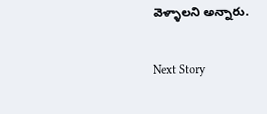వెళ్ళాల‌ని అన్నారు.

Next Story